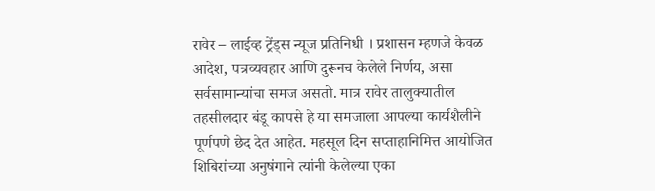रावेर – लाईव्ह ट्रेंड्स न्यूज प्रतिनिधी । प्रशासन म्हणजे केवळ आदेश, पत्रव्यवहार आणि दुरूनच केलेले निर्णय, असा सर्वसामान्यांचा समज असतो. मात्र रावेर तालुक्यातील तहसीलदार बंडू कापसे हे या समजाला आपल्या कार्यशैलीने पूर्णपणे छेद देत आहेत. महसूल दिन सप्ताहानिमित्त आयोजित शिबिरांच्या अनुषंगाने त्यांनी केलेल्या एका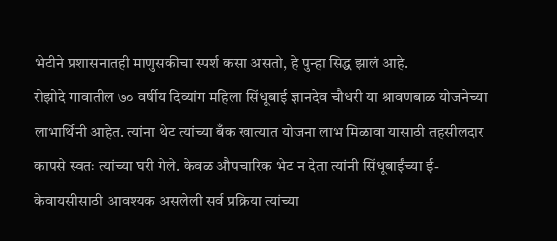भेटीने प्रशासनातही माणुसकीचा स्पर्श कसा असतो, हे पुन्हा सिद्ध झालं आहे.
रोझोदे गावातील ७० वर्षीय दिव्यांग महिला सिंधूबाई ज्ञानदेव चौधरी या श्रावणबाळ योजनेच्या लाभार्थिनी आहेत. त्यांना थेट त्यांच्या बँक खात्यात योजना लाभ मिळावा यासाठी तहसीलदार कापसे स्वतः त्यांच्या घरी गेले. केवळ औपचारिक भेट न देता त्यांनी सिंधूबाईंच्या ई-केवायसीसाठी आवश्यक असलेली सर्व प्रक्रिया त्यांच्या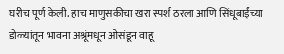घरीच पूर्ण केली. हाच माणुसकीचा खरा स्पर्श ठरला आणि सिंधूबाईंच्या डोळ्यांतून भावना अश्रूंमधून ओसंडून वाहू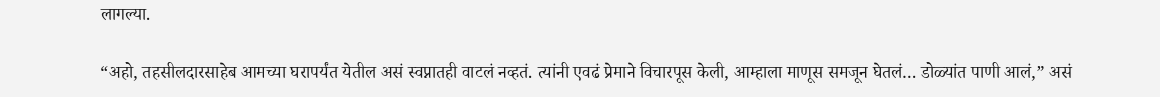लागल्या.

“अहो, तहसीलदारसाहेब आमच्या घरापर्यंत येतील असं स्वप्नातही वाटलं नव्हतं. त्यांनी एवढं प्रेमाने विचारपूस केली, आम्हाला माणूस समजून घेतलं… डोळ्यांत पाणी आलं,” असं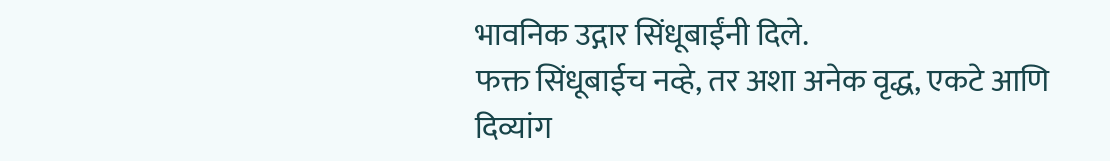भावनिक उद्गार सिंधूबाईंनी दिले.
फक्त सिंधूबाईच नव्हे, तर अशा अनेक वृद्ध, एकटे आणि दिव्यांग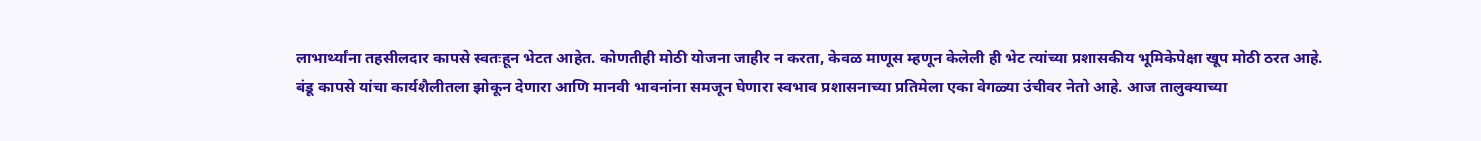लाभार्थ्यांना तहसीलदार कापसे स्वतःहून भेटत आहेत. कोणतीही मोठी योजना जाहीर न करता, केवळ माणूस म्हणून केलेली ही भेट त्यांच्या प्रशासकीय भूमिकेपेक्षा खूप मोठी ठरत आहे.
बंडू कापसे यांचा कार्यशैलीतला झोकून देणारा आणि मानवी भावनांना समजून घेणारा स्वभाव प्रशासनाच्या प्रतिमेला एका वेगळ्या उंचीवर नेतो आहे. आज तालुक्याच्या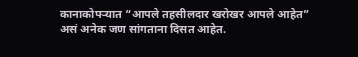कानाकोपऱ्यात “आपले तहसीलदार खरोखर आपले आहेत” असं अनेक जण सांगताना दिसत आहेत.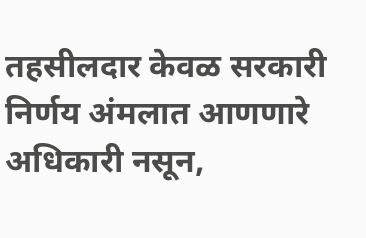तहसीलदार केवळ सरकारी निर्णय अंमलात आणणारे अधिकारी नसून,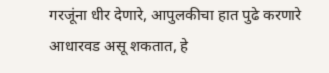गरजूंना धीर देणारे, आपुलकीचा हात पुढे करणारे आधारवड असू शकतात, हे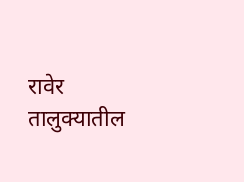रावेर तालुक्यातील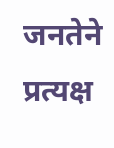जनतेने प्रत्यक्ष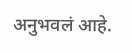अनुभवलं आहे.